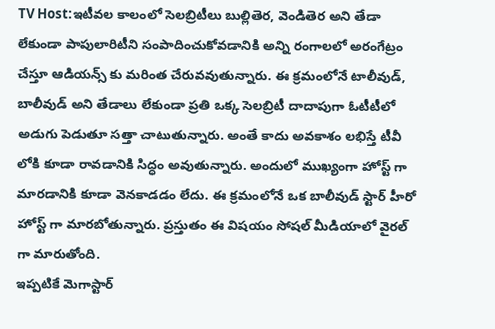TV Host:ఇటీవల కాలంలో సెలబ్రిటీలు బుల్లితెర, వెండితెర అని తేడా లేకుండా పాపులారిటీని సంపాదించుకోవడానికి అన్ని రంగాలలో అరంగేట్రం చేస్తూ ఆడియన్స్ కు మరింత చేరువవుతున్నారు. ఈ క్రమంలోనే టాలీవుడ్, బాలీవుడ్ అని తేడాలు లేకుండా ప్రతి ఒక్క సెలబ్రిటీ దాదాపుగా ఓటీటీలో అడుగు పెడుతూ సత్తా చాటుతున్నారు. అంతే కాదు అవకాశం లభిస్తే టీవీ లోకి కూడా రావడానికి సిద్ధం అవుతున్నారు. అందులో ముఖ్యంగా హోస్ట్ గా మారడానికి కూడా వెనకాడడం లేదు. ఈ క్రమంలోనే ఒక బాలీవుడ్ స్టార్ హీరో హోస్ట్ గా మారబోతున్నారు. ప్రస్తుతం ఈ విషయం సోషల్ మీడియాలో వైరల్ గా మారుతోంది.
ఇప్పటికే మెగాస్టార్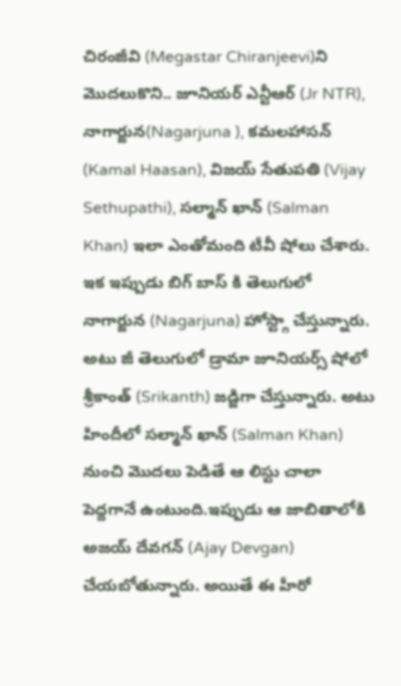చిరంజీవి (Megastar Chiranjeevi)ని మొదలుకొని.. జూనియర్ ఎన్టీఆర్ (Jr NTR), నాగార్జున(Nagarjuna ), కమలహాసన్ (Kamal Haasan), విజయ్ సేతుపతి (Vijay Sethupathi), సల్మాన్ ఖాన్ (Salman Khan) ఇలా ఎంతోమంది టీవీ షోలు చేశారు. ఇక ఇప్పుడు బిగ్ బాస్ కి తెలుగులో నాగార్జున (Nagarjuna) హోస్ట్గా చేస్తున్నారు. అటు జీ తెలుగులో డ్రామా జూనియర్స్ షోలో శ్రీకాంత్ (Srikanth) జడ్జిగా చేస్తున్నారు. అటు హిందీలో సల్మాన్ ఖాన్ (Salman Khan) నుంచి మొదలు పెడితే ఆ లిస్టు చాలా పెద్దగానే ఉంటుంది.ఇప్పుడు ఆ జాబితాలోకి అజయ్ దేవగన్ (Ajay Devgan) చేయబోతున్నారు. అయితే ఈ హీరో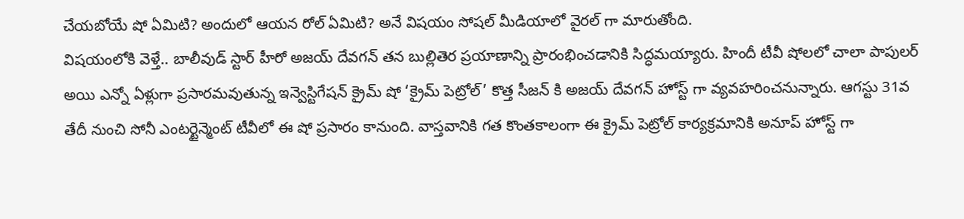చేయబోయే షో ఏమిటి? అందులో ఆయన రోల్ ఏమిటి? అనే విషయం సోషల్ మీడియాలో వైరల్ గా మారుతోంది.
విషయంలోకి వెళ్తే.. బాలీవుడ్ స్టార్ హీరో అజయ్ దేవగన్ తన బుల్లితెర ప్రయాణాన్ని ప్రారంభించడానికి సిద్ధమయ్యారు. హిందీ టీవీ షోలలో చాలా పాపులర్ అయి ఎన్నో ఏళ్లుగా ప్రసారమవుతున్న ఇన్వెస్టిగేషన్ క్రైమ్ షో ‘క్రైమ్ పెట్రోల్’ కొత్త సీజన్ కి అజయ్ దేవగన్ హోస్ట్ గా వ్యవహరించనున్నారు. ఆగస్టు 31వ తేదీ నుంచి సోనీ ఎంటర్టైన్మెంట్ టీవీలో ఈ షో ప్రసారం కానుంది. వాస్తవానికి గత కొంతకాలంగా ఈ క్రైమ్ పెట్రోల్ కార్యక్రమానికి అనూప్ హోస్ట్ గా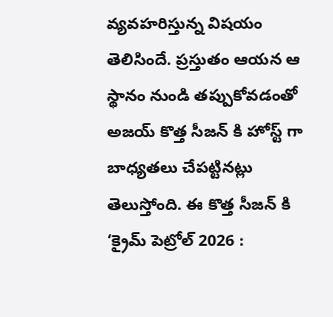వ్యవహరిస్తున్న విషయం తెలిసిందే. ప్రస్తుతం ఆయన ఆ స్థానం నుండి తప్పుకోవడంతో అజయ్ కొత్త సీజన్ కి హోస్ట్ గా బాధ్యతలు చేపట్టినట్లు తెలుస్తోంది. ఈ కొత్త సీజన్ కి ‘క్రైమ్ పెట్రోల్ 2026 :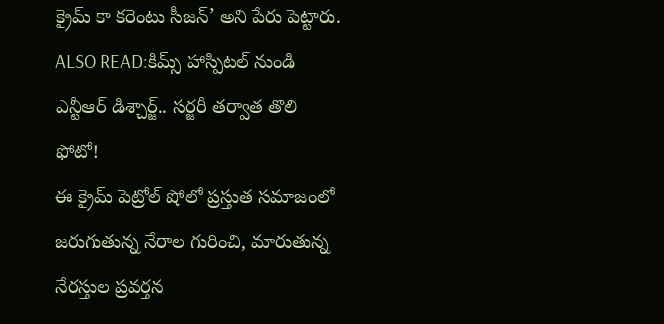క్రైమ్ కా కరెంటు సీజన్’ అని పేరు పెట్టారు.
ALSO READ:కిమ్స్ హాస్పిటల్ నుండి ఎన్టీఆర్ డిశ్చార్జ్.. సర్జరీ తర్వాత తొలి ఫోటో!
ఈ క్రైమ్ పెట్రోల్ షోలో ప్రస్తుత సమాజంలో జరుగుతున్న నేరాల గురించి, మారుతున్న నేరస్తుల ప్రవర్తన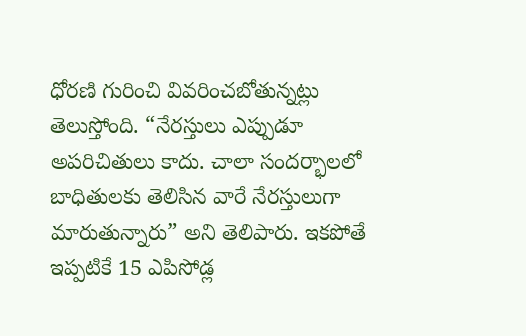ధోరణి గురించి వివరించబోతున్నట్లు తెలుస్తోంది. “నేరస్తులు ఎప్పుడూ అపరిచితులు కాదు. చాలా సందర్భాలలో బాధితులకు తెలిసిన వారే నేరస్తులుగా మారుతున్నారు” అని తెలిపారు. ఇకపోతే ఇప్పటికే 15 ఎపిసోడ్ల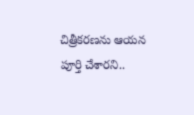చిత్రీకరణను ఆయన పూర్తి చేశారని..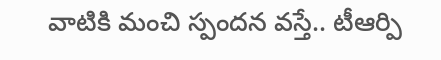వాటికి మంచి స్పందన వస్తే.. టీఆర్పి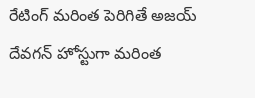రేటింగ్ మరింత పెరిగితే అజయ్ దేవగన్ హోస్టుగా మరింత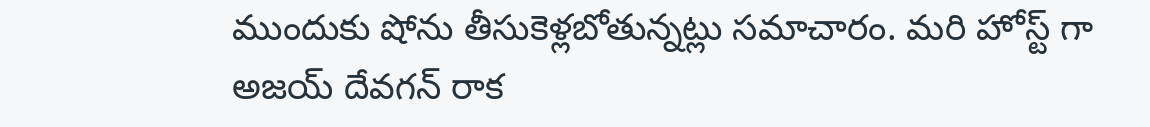ముందుకు షోను తీసుకెళ్లబోతున్నట్లు సమాచారం. మరి హోస్ట్ గా అజయ్ దేవగన్ రాక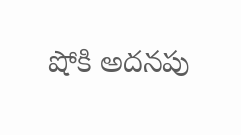షోకి అదనపు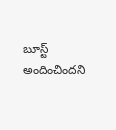బూస్ట్ అందించిందని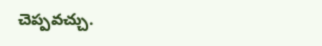చెప్పవచ్చు.